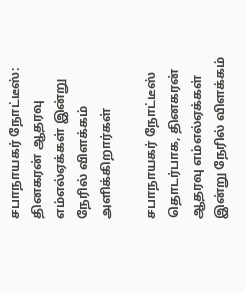சபாநாயகர் நோட்டீஸ்: தினகரன் ஆதரவு எம்எல்ஏக்கள் இன்று நேரில் விளக்கம் அளிக்கிறார்கள்

சபாநாயகர் நோட்டீஸ் தொடர்பாக, தினகரன் ஆதரவு எம்எல்ஏக்கள் இன்று நேரில் விளக்கம்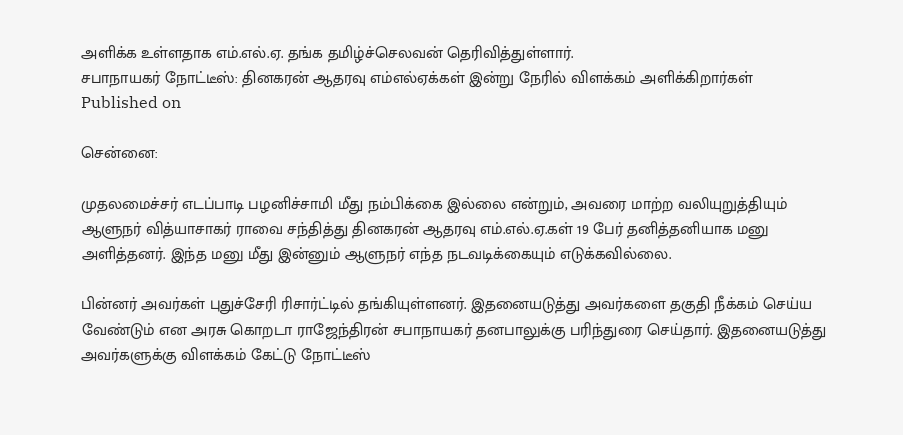அளிக்க உள்ளதாக எம்.எல்.ஏ. தங்க தமிழ்ச்செலவன் தெரிவித்துள்ளார்.
சபாநாயகர் நோட்டீஸ்: தினகரன் ஆதரவு எம்எல்ஏக்கள் இன்று நேரில் விளக்கம் அளிக்கிறார்கள்
Published on

சென்னை:

முதலமைச்சர் எடப்பாடி பழனிச்சாமி மீது நம்பிக்கை இல்லை என்றும், அவரை மாற்ற வலியுறுத்தியும் ஆளுநர் வித்யாசாகர் ராவை சந்தித்து தினகரன் ஆதரவு எம்.எல்.ஏ.கள் 19 பேர் தனித்தனியாக மனு அளித்தனர். இந்த மனு மீது இன்னும் ஆளுநர் எந்த நடவடிக்கையும் எடுக்கவில்லை.

பின்னர் அவர்கள் புதுச்சேரி ரிசார்ட்டில் தங்கியுள்ளனர். இதனையடுத்து அவர்களை தகுதி நீக்கம் செய்ய வேண்டும் என அரசு கொறடா ராஜேந்திரன் சபாநாயகர் தனபாலுக்கு பரிந்துரை செய்தார். இதனையடுத்து அவர்களுக்கு விளக்கம் கேட்டு நோட்டீஸ்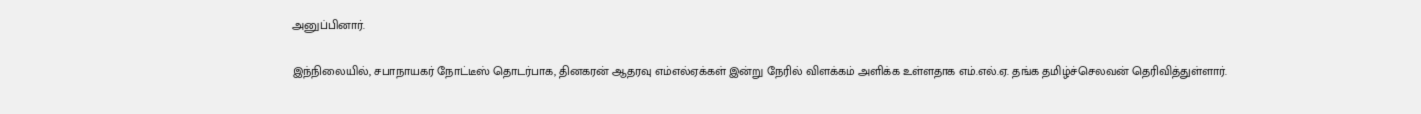அனுப்பினார்.

இந்நிலையில், சபாநாயகர் நோட்டீஸ் தொடர்பாக, தினகரன் ஆதரவு எம்எல்ஏக்கள் இன்று நேரில் விளக்கம் அளிக்க உள்ளதாக எம்.எல்.ஏ. தங்க தமிழ்ச்செலவன் தெரிவித்துள்ளார்.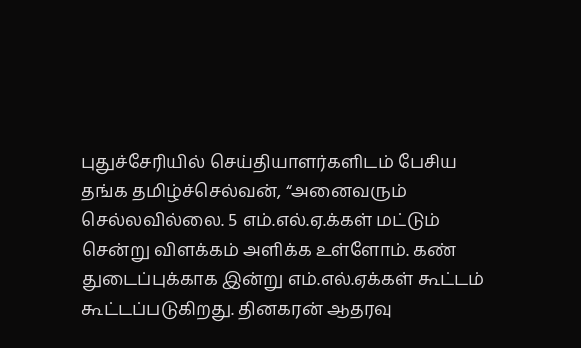புதுச்சேரியில் செய்தியாளர்களிடம் பேசிய தங்க தமிழ்ச்செல்வன், “அனைவரும் செல்லவில்லை. 5 எம்.எல்.ஏ.க்கள் மட்டும் சென்று விளக்கம் அளிக்க உள்ளோம். கண் துடைப்புக்காக இன்று எம்.எல்.ஏக்கள் கூட்டம் கூட்டப்படுகிறது. தினகரன் ஆதரவு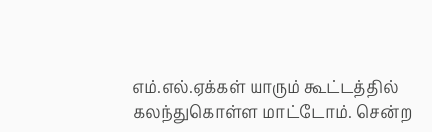எம்.எல்.ஏக்கள் யாரும் கூட்டத்தில் கலந்துகொள்ள மாட்டோம். சென்ற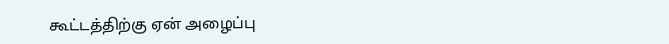கூட்டத்திற்கு ஏன் அழைப்பு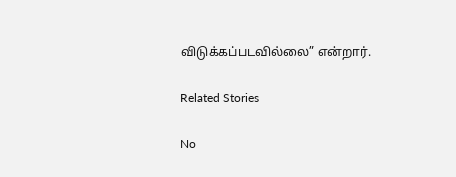விடுக்கப்படவில்லை” என்றார்.

Related Stories

No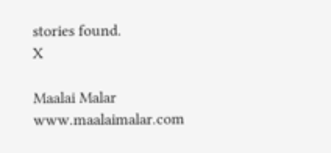stories found.
X

Maalai Malar
www.maalaimalar.com